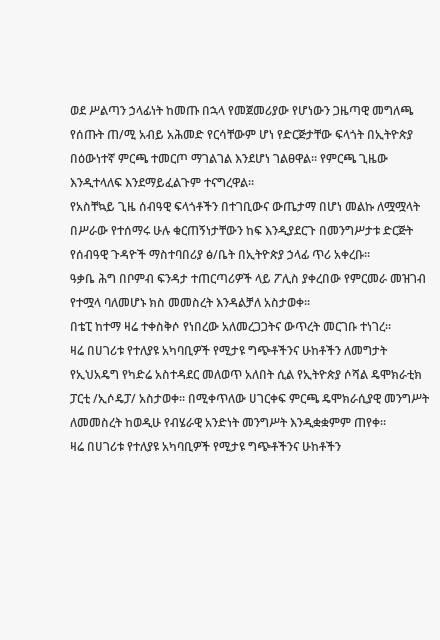ወደ ሥልጣን ኃላፊነት ከመጡ በኋላ የመጀመሪያው የሆነውን ጋዜጣዊ መግለጫ የሰጡት ጠ/ሚ አብይ አሕመድ የርሳቸውም ሆነ የድርጅታቸው ፍላጎት በኢትዮጵያ በዕውነተኛ ምርጫ ተመርጦ ማገልገል እንደሆነ ገልፀዋል። የምርጫ ጊዜው እንዲተላለፍ እንደማይፈልጉም ተናግረዋል።
የአስቸኳይ ጊዜ ሰብዓዊ ፍላጎቶችን በተገቢውና ውጤታማ በሆነ መልኩ ለሟሟላት በሥራው የተሰማሩ ሁሉ ቁርጠኝነታቸውን ከፍ እንዲያደርጉ በመንግሥታቱ ድርጅት የሰብዓዊ ጉዳዮች ማስተባበሪያ ፅ/ቤት በኢትዮጵያ ኃላፊ ጥሪ አቀረቡ፡፡
ዓቃቤ ሕግ በቦምብ ፍንዳታ ተጠርጣሪዎች ላይ ፖሊስ ያቀረበው የምርመራ መዝገብ የተሟላ ባለመሆኑ ክስ መመስረት እንዳልቻለ አስታወቀ፡፡
በቴፒ ከተማ ዛሬ ተቀስቅሶ የነበረው አለመረጋጋትና ውጥረት መርገቡ ተነገረ፡፡
ዛሬ በሀገሪቱ የተለያዩ አካባቢዎች የሚታዩ ግጭቶችንና ሁከቶችን ለመግታት የኢህአዴግ የካድሬ አስተዳደር መለወጥ አለበት ሲል የኢትዮጵያ ሶሻል ዴሞክራቲክ ፓርቲ /ኢሶዴፓ/ አስታወቀ፡፡ በሚቀጥለው ሀገርቀፍ ምርጫ ዴሞክራሲያዊ መንግሥት ለመመስረት ከወዲሁ የብሄራዊ አንድነት መንግሥት እንዲቋቋምም ጠየቀ፡፡
ዛሬ በሀገሪቱ የተለያዩ አካባቢዎች የሚታዩ ግጭቶችንና ሁከቶችን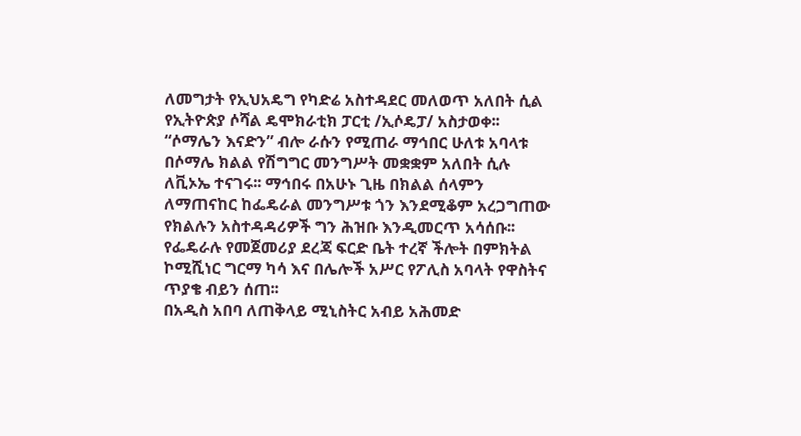ለመግታት የኢህአዴግ የካድሬ አስተዳደር መለወጥ አለበት ሲል የኢትዮጵያ ሶሻል ዴሞክራቲክ ፓርቲ /ኢሶዴፓ/ አስታወቀ፡፡
“ሶማሌን እናድን” ብሎ ራሱን የሚጠራ ማኅበር ሁለቱ አባላቱ በሶማሌ ክልል የሽግግር መንግሥት መቋቋም አለበት ሲሉ ለቪኦኤ ተናገሩ፡፡ ማኅበሩ በአሁኑ ጊዜ በክልል ሰላምን ለማጠናከር ከፌዴራል መንግሥቱ ጎን እንደሚቆም አረጋግጠው የክልሉን አስተዳዳሪዎች ግን ሕዝቡ እንዲመርጥ አሳሰቡ፡፡
የፌዴራሉ የመጀመሪያ ደረጃ ፍርድ ቤት ተረኛ ችሎት በምክትል ኮሚሺነር ግርማ ካሳ እና በሌሎች አሥር የፖሊስ አባላት የዋስትና ጥያቄ ብይን ሰጠ፡፡
በአዲስ አበባ ለጠቅላይ ሚኒስትር አብይ አሕመድ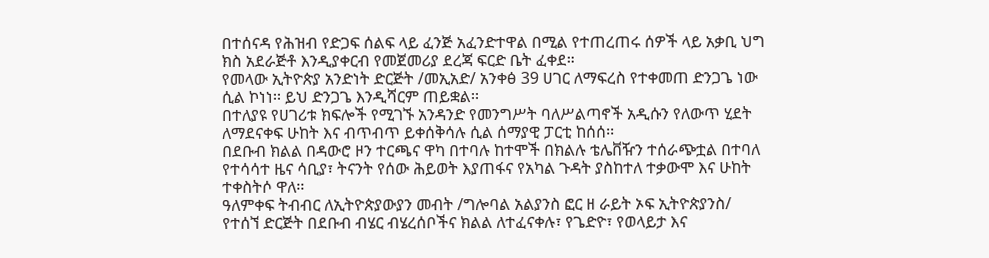በተሰናዳ የሕዝብ የድጋፍ ሰልፍ ላይ ፈንጅ አፈንድተዋል በሚል የተጠረጠሩ ሰዎች ላይ አቃቢ ህግ ክስ አደራጅቶ እንዲያቀርብ የመጀመሪያ ደረጃ ፍርድ ቤት ፈቀደ።
የመላው ኢትዮጵያ አንድነት ድርጅት /መኢአድ/ አንቀፅ 39 ሀገር ለማፍረስ የተቀመጠ ድንጋጌ ነው ሲል ኮነነ፡፡ ይህ ድንጋጌ እንዲሻርም ጠይቋል፡፡
በተለያዩ የሀገሪቱ ክፍሎች የሚገኙ አንዳንድ የመንግሥት ባለሥልጣኖች አዲሱን የለውጥ ሂደት ለማደናቀፍ ሁከት እና ብጥብጥ ይቀሰቅሳሉ ሲል ሰማያዊ ፓርቲ ከሰሰ፡፡
በደቡብ ክልል በዳውሮ ዞን ተርጫና ዋካ በተባሉ ከተሞች በክልሉ ቴሌቨዥን ተሰራጭቷል በተባለ የተሳሳተ ዜና ሳቢያ፣ ትናንት የሰው ሕይወት እያጠፋና የአካል ጉዳት ያስከተለ ተቃውሞ እና ሁከት ተቀስትሶ ዋለ፡፡
ዓለምቀፍ ትብብር ለኢትዮጵያውያን መብት /ግሎባል አልያንስ ፎር ዘ ራይት ኦፍ ኢትዮጵያንስ/ የተሰኘ ድርጅት በደቡብ ብሄር ብሄረሰቦችና ክልል ለተፈናቀሉ፣ የጌድዮ፣ የወላይታ እና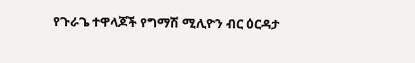የጉራጌ ተዋላጆች የግማሽ ሚሊዮን ብር ዕርዳታ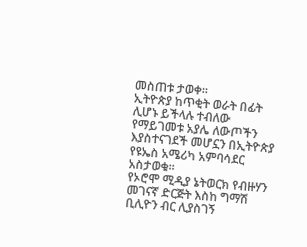መስጠቱ ታወቀ፡፡
ኢትዮጵያ ከጥቂት ወራት በፊት ሊሆኑ ይችላሉ ተብለው የማይገመቱ አያሌ ለውጦችን እያስተናገደች መሆኗን በኢትዮጵያ የዩኤስ አሜሪካ አምባሳደር አስታወቁ፡፡
የኦሮሞ ሚዲያ ኔትወርክ የብዙሃን መገናኛ ድርጅት እስከ ግማሽ ቢሊዮን ብር ሊያስገኝ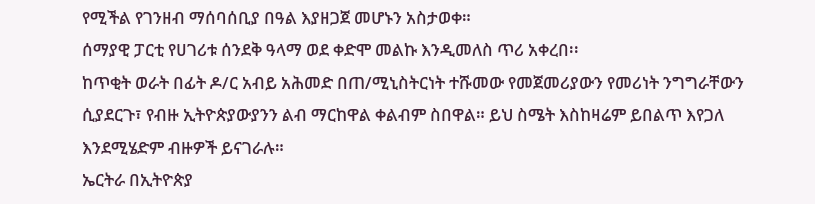የሚችል የገንዘብ ማሰባሰቢያ በዓል እያዘጋጀ መሆኑን አስታወቀ።
ሰማያዊ ፓርቲ የሀገሪቱ ሰንደቅ ዓላማ ወደ ቀድሞ መልኩ እንዲመለስ ጥሪ አቀረበ፡፡
ከጥቂት ወራት በፊት ዶ/ር አብይ አሕመድ በጠ/ሚኒስትርነት ተሹመው የመጀመሪያውን የመሪነት ንግግራቸውን ሲያደርጉ፣ የብዙ ኢትዮጵያውያንን ልብ ማርከዋል ቀልብም ስበዋል። ይህ ስሜት እስከዛሬም ይበልጥ እየጋለ እንደሚሄድም ብዙዎች ይናገራሉ።
ኤርትራ በኢትዮጵያ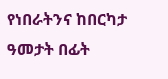የነበራትንና ከበርካታ ዓመታት በፊት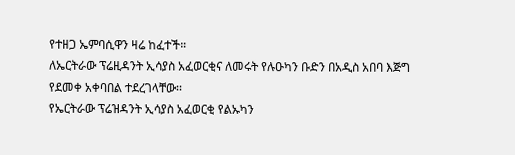የተዘጋ ኤምባሲዋን ዛሬ ከፈተች።
ለኤርትራው ፕሬዚዳንት ኢሳያስ አፈወርቂና ለመሩት የሉዑካን ቡድን በአዲስ አበባ እጅግ የደመቀ አቀባበል ተደረገላቸው፡፡
የኤርትራው ፕሬዝዳንት ኢሳያስ አፈወርቂ የልኡካን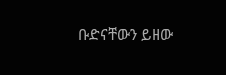ቡድናቸውን ይዘው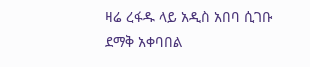ዛሬ ረፋዱ ላይ አዲስ አበባ ሲገቡ ደማቅ አቀባበል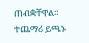ጠብቋቸዋል።
ተጨማሪ ይጫኑ